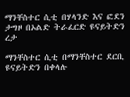ማንቸስተር ሲቲ በሃላንድ እና ፎደን ታግዞ በኦልድ ትራፈርድ ዩናይትድን ረታ

ማንቸስተር ሲቲ በማንቸስተር ደርቢ ዩናይትድን በቀላሉ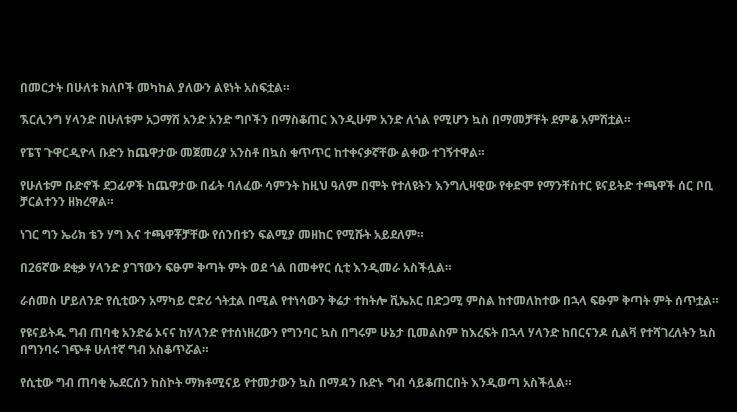በመርታት በሁለቱ ክለቦች መካከል ያለውን ልዩነት አስፍቷል።

ኧርሊንግ ሃላንድ በሁለቱም አጋማሽ አንድ አንድ ግቦችን በማስቆጠር እንዲሁም አንድ ለጎል የሚሆን ኳስ በማመቻቸት ደምቆ አምሽቷል።

የፔፕ ጉዋርዲዮላ ቡድን ከጨዋታው መጀመሪያ አንስቶ በኳስ ቁጥጥር ከተቀናቃኛቸው ልቀው ተገኝተዋል።

የሁለቱም ቡድኖች ደጋፊዎች ከጨዋታው በፊት ባለፈው ሳምንት ከዚህ ዓለም በሞት የተለዩትን እንግሊዛዊው የቀድሞ የማንቸስተር ዩናይትድ ተጫዋች ሰር ቦቢ ቻርልተንን ዘክረዋል።

ነገር ግን ኤሪክ ቴን ሃግ እና ተጫዋቾቻቸው የሰንበቱን ፍልሚያ መዘከር የሚሹት አይደለም።

በ26ኛው ደቂቃ ሃላንድ ያገኘውን ፍፁም ቅጣት ምት ወደ ጎል በመቀየር ሲቲ እንዲመራ አስችሏል።

ራሰመስ ሆይለንድ የሲቲውን አማካይ ሮድሪ ጎትቷል በሚል የተነሳውን ቅሬታ ተከትሎ ቪኤአር በድጋሚ ምስል ከተመለከተው በኋላ ፍፁም ቅጣት ምት ሰጥቷል።

የዩናይትዱ ግብ ጠባቂ አንድሬ ኦናና ከሃላንድ የተሰነዘረውን የግንባር ኳስ በግሩም ሁኔታ ቢመልስም ከእረፍት በኋላ ሃላንድ ከበርናንዶ ሲልቫ የተሻገረለትን ኳስ በግንባሩ ገጭቶ ሁለተኛ ግብ አስቆጥሯል።

የሲቲው ግብ ጠባቂ ኤደርሰን ከስኮት ማክቶሚናይ የተመታውን ኳስ በማዳን ቡድኑ ግብ ሳይቆጠርበት እንዲወጣ አስችሏል።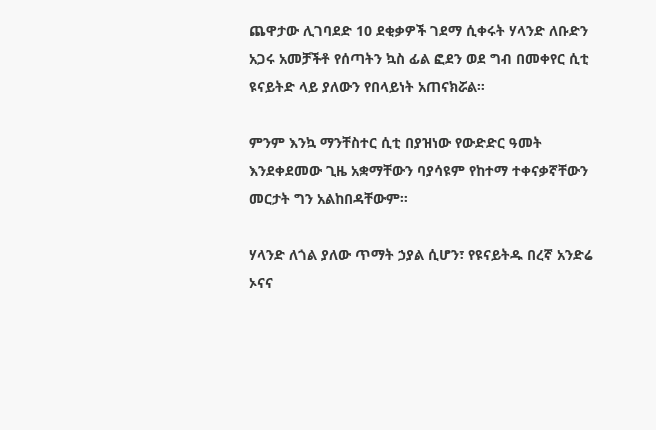ጨዋታው ሊገባደድ 10 ደቂቃዎች ገደማ ሲቀሩት ሃላንድ ለቡድን አጋሩ አመቻችቶ የሰጣትን ኳስ ፊል ፎደን ወደ ግብ በመቀየር ሲቲ ዩናይትድ ላይ ያለውን የበላይነት አጠናክሯል።

ምንም እንኳ ማንቸስተር ሲቲ በያዝነው የውድድር ዓመት እንደቀደመው ጊዜ አቋማቸውን ባያሳዩም የከተማ ተቀናቃኛቸውን መርታት ግን አልከበዳቸውም።

ሃላንድ ለጎል ያለው ጥማት ኃያል ሲሆን፣ የዩናይትዱ በረኛ አንድሬ ኦናና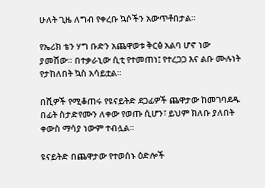ሁለት ጊዜ ለግብ የቀረቡ ኳሶችን አውጥቶበታል።

የኤሪክ ቴን ሃግ ቡድን አጨዋወቱ ቅርፅ አልባ ሆኖ ነው ያመሸው። በተቃራኒው ሲቲ የተመጠነ፤ የተረጋጋ እና ልቡ ሙሉነት የታከለበት ኳስ አሳይቷል።

በሺዎች የሚቆጠሩ የዩናይትድ ደጋፊዎች ጨዋታው ከመገባደዱ በፊት ስታድየሙን ለቀው የወጡ ሲሆን፣ ይህም ክለቡ ያለበት ቀውስ ማሳያ ነውም ተብሏል።

ዩናይትድ በጨዋታው የተወሰኑ ዕድሎች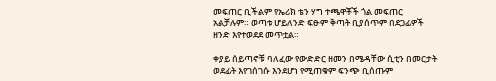መፍጠር ቢችልም የኤሪክ ቴን ሃግ ተጫዋቾች ጎል መፍጠር አልቻሉም። ወጣቱ ሆይለንድ ፍፁም ቅጣት ቢያሰጥም በደጋፊዎች ዘንድ እየተወደደ መጥቷል።

ቀያይ ሰይጣኖቹ ባለፈው የውድድር ዘመን በሜዳቸው ሲቲን በመርታት ወደፊት እየገሰገሱ እንደሆነ የሚጠቁም ፍንጭ ቢሰጡም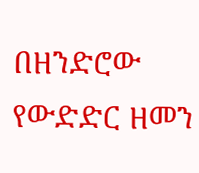በዘንድሮው የውድድር ዘመን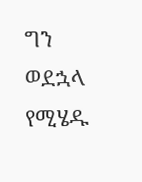ግን ወደኋላ የሚሄዱ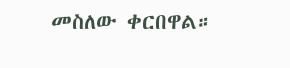መስለው ቀርበዋል።